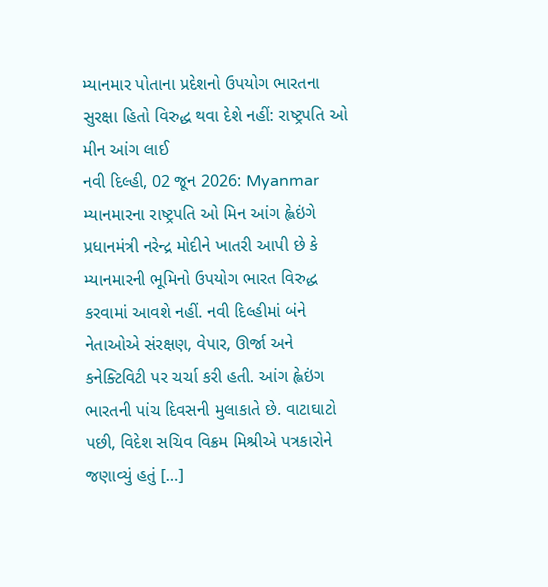મ્યાનમાર પોતાના પ્રદેશનો ઉપયોગ ભારતના સુરક્ષા હિતો વિરુદ્ધ થવા દેશે નહીં: રાષ્ટ્રપતિ ઓ મીન આંગ લાઈ
નવી દિલ્હી, 02 જૂન 2026: Myanmar મ્યાનમારના રાષ્ટ્રપતિ ઓ મિન આંગ હ્લેઇંગે પ્રધાનમંત્રી નરેન્દ્ર મોદીને ખાતરી આપી છે કે મ્યાનમારની ભૂમિનો ઉપયોગ ભારત વિરુદ્ધ કરવામાં આવશે નહીં. નવી દિલ્હીમાં બંને નેતાઓએ સંરક્ષણ, વેપાર, ઊર્જા અને કનેક્ટિવિટી પર ચર્ચા કરી હતી. આંગ હ્લેઇંગ ભારતની પાંચ દિવસની મુલાકાતે છે. વાટાઘાટો પછી, વિદેશ સચિવ વિક્રમ મિશ્રીએ પત્રકારોને જણાવ્યું હતું […]